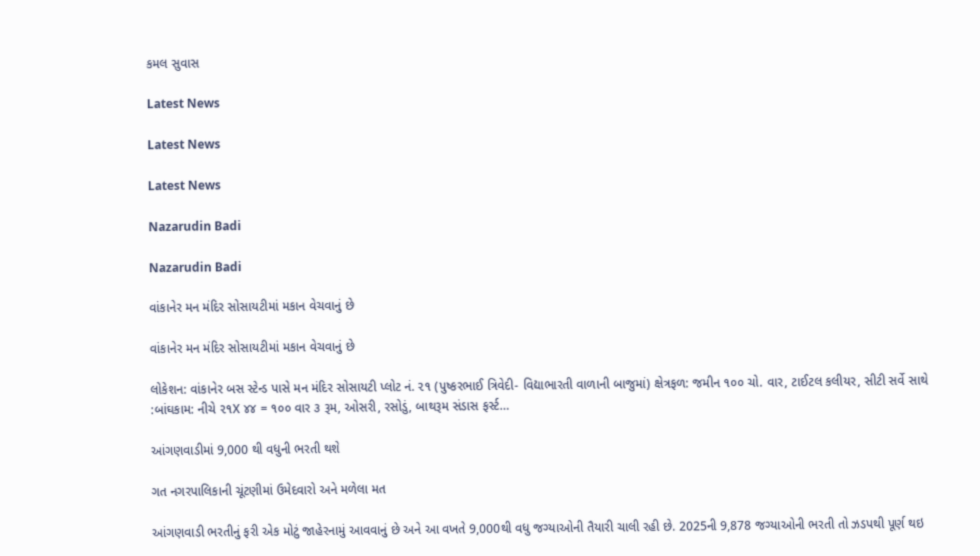કમલ સુવાસ

Latest News

Latest News

Latest News

Nazarudin Badi

Nazarudin Badi

વાંકાનેર મન મંદિર સોસાયટીમાં મકાન વેચવાનું છે

વાંકાનેર મન મંદિર સોસાયટીમાં મકાન વેચવાનું છે

લોકેશન: વાંકાનેર બસ સ્ટેન્ડ પાસે મન મંદિર સોસાયટી પ્લોટ નં. ૨૧ (પુષ્કરભાઈ ત્રિવેદી- વિદ્યાભારતી વાળાની બાજુમાં) ક્ષેત્રફળ: જમીન ૧૦૦ ચો. વાર, ટાઈટલ કલીયર, સીટી સર્વે સાથે :બાંઘકામ: નીચે ૨૧X ૪૪ = ૧૦૦ વાર ૩ રૂમ, ઓસરી, રસોડું, બાથરૂમ સંડાસ ફર્સ્ટ…

આંગણવાડીમાં 9,000 થી વધુની ભરતી થશે

ગત નગરપાલિકાની ચૂંટણીમાં ઉમેદવારો અને મળેલા મત

આંગણવાડી ભરતીનું ફરી એક મોટું જાહેરનામું આવવાનું છે અને આ વખતે 9,000થી વધુ જગ્યાઓની તૈયારી ચાલી રહી છે. 2025ની 9,878 જગ્યાઓની ભરતી તો ઝડપથી પૂર્ણ થઇ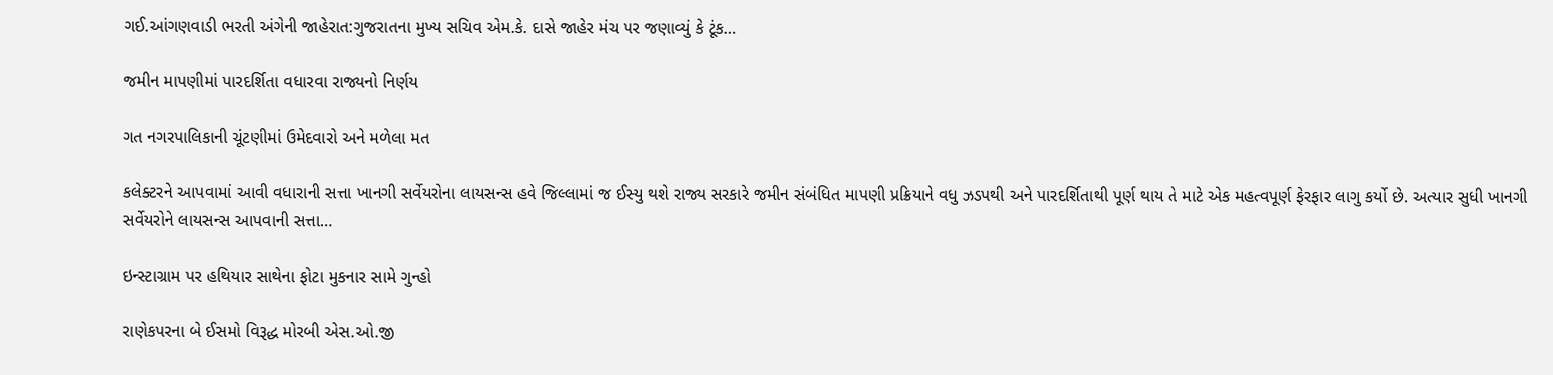ગઈ.આંગણવાડી ભરતી અંગેની જાહેરાત:ગુજરાતના મુખ્ય સચિવ એમ.કે. દાસે જાહેર મંચ પર જણાવ્યું કે ટૂંક…

જમીન માપણીમાં પારદર્શિતા વધારવા રાજ્યનો નિર્ણય

ગત નગરપાલિકાની ચૂંટણીમાં ઉમેદવારો અને મળેલા મત

કલેક્ટરને આપવામાં આવી વધારાની સત્તા ખાનગી સર્વેયરોના લાયસન્સ હવે જિલ્લામાં જ ઈસ્યુ થશે રાજ્ય સરકારે જમીન સંબંધિત માપણી પ્રક્રિયાને વધુ ઝડપથી અને પારદર્શિતાથી પૂર્ણ થાય તે માટે એક મહત્વપૂર્ણ ફેરફાર લાગુ કર્યો છે. અત્યાર સુધી ખાનગી સર્વેયરોને લાયસન્સ આપવાની સત્તા…

ઇન્સ્ટાગ્રામ પર હથિયાર સાથેના ફોટા મુકનાર સામે ગુન્હો

રાણેકપરના બે ઈસમો વિરૂદ્ધ મોરબી એસ.ઓ.જી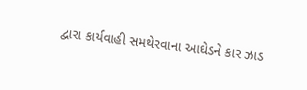દ્વારા કાર્યવાહી સમથેરવાના આઘેડને કાર ઝાડ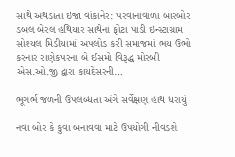સાથે અથડાતા ઇજા વાંકાનેર: પરવાનાવાળા બારબોર ડબલ બેરલ હથિયાર સાથેના ફોટા પાડી ઇન્સ્ટાગ્રામ સોશ્યલ મિડીયામાં અપલોડ કરી સમાજમાં ભય ઉભો કરનાર રાણેકપરના બે ઈસમો વિરૂદ્ધ મોરબી એસ.ઓ.જી દ્વારા કાયદેસરની…

ભૂગર્ભ જળની ઉપલબ્ધતા અંગે સર્વેક્ષણ હાથ ધરાયું

નવા બોર કે કુવા બનાવવા માટે ઉપયોગી નીવડશે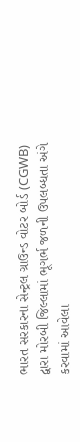ભારત સરકારના સેન્ટ્રલ ગ્રાઉન્ડ વોટર બોર્ડ (CGWB) દ્વારા મોરબી જિલ્લામાં ભૂગર્ભ જળની ઉપલબ્ધતા અંગે કરવામાં આવેલા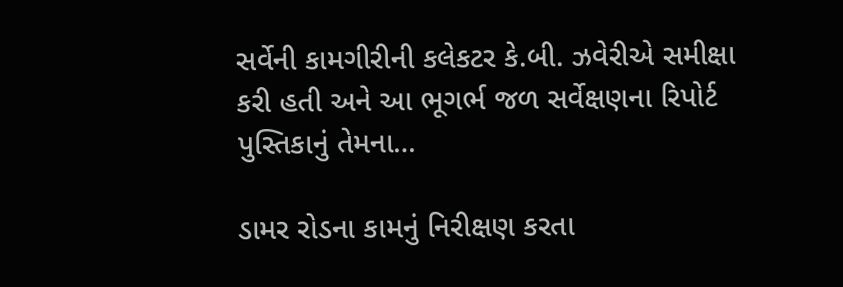સર્વેની કામગીરીની કલેકટર કે.બી. ઝવેરીએ સમીક્ષા કરી હતી અને આ ભૂગર્ભ જળ સર્વેક્ષણના રિપોર્ટ પુસ્તિકાનું તેમના…

ડામર રોડના કામનું નિરીક્ષણ કરતા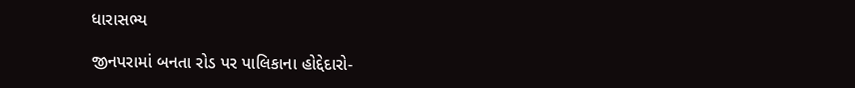ધારાસભ્ય

જીનપરામાં બનતા રોડ પર પાલિકાના હોદ્દેદારો-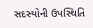સદસ્યોની ઉપસ્થિતિ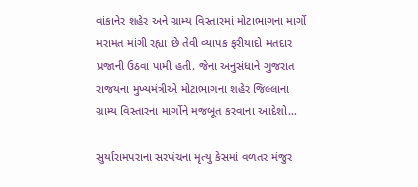વાંકાનેર શહેર અને ગ્રામ્ય વિસ્તારમાં મોટાભાગના માર્ગો મરામત માંગી રહ્યા છે તેવી વ્યાપક ફરીયાદો મતદાર પ્રજાની ઉઠવા પામી હતી. જેના અનુસંધાને ગુજરાત રાજયના મુખ્યમંત્રીએ મોટાભાગના શહેર જિલ્લાના ગ્રામ્ય વિસ્તારના માર્ગોને મજબૂત કરવાના આદેશો…

સુર્યારામપરાના સરપંચના મૃત્યુ કેસમાં વળતર મંજુર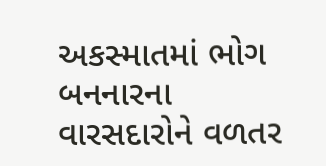અકસ્માતમાં ભોગ બનનારના વારસદારોને વળતર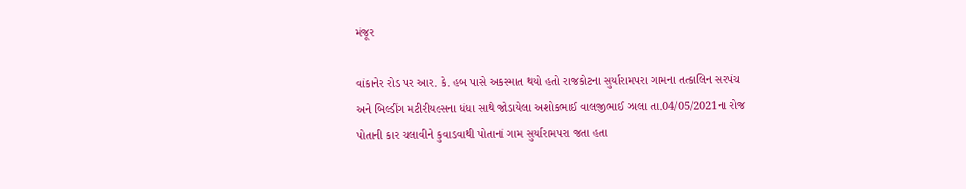મંજૂર

વાંકાનેર રોડ પર આર. કે. હબ પાસે અકસ્માત થયો હતો રાજકોટના સુર્યારામપરા ગામના તત્કાલિન સરપંચ અને બિલ્ડીંગ મટીરીયલ્સના ધંધા સાથે જોડાયેલા અશોકભાઈ વાલજીભાઈ ઝાલા તા.04/05/2021ના રોજ પોતાની કાર ચલાવીને કુવાડવાથી પોતાનાં ગામ સુર્યારામપરા જતા હતા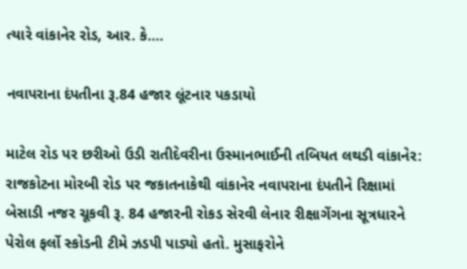ત્યારે વાંકાનેર રોડ, આર. કે.…

નવાપરાના દંપતીના રૂ.84 હજાર લૂંટનાર પકડાયો

માટેલ રોડ પર છરીઓ ઉડી રાતીદેવરીના ઉસ્માનભાઈની તબિયત લથડી વાંકાનેર: રાજકોટના મોરબી રોડ પર જકાતનાકેથી વાંકાનેર નવાપરાના દંપતીને રિક્ષામાં બેસાડી નજર ચૂકવી રૂ. 84 હજારની રોકડ સેરવી લેનાર રીક્ષાગેંગના સૂત્રધારને પેરોલ ફર્લો સ્કોડની ટીમે ઝડપી પાડ્યો હતો. મુસાફરોને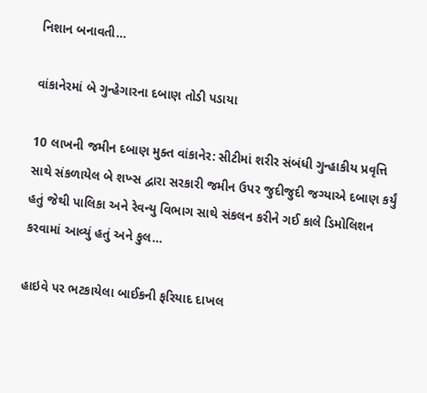નિશાન બનાવતી…

વાંકાનેરમાં બે ગુન્હેગારના દબાણ તોડી પડાયા

10 લાખની જમીન દબાણ મુક્ત વાંકાનેર: સીટીમાં શરીર સંબંધી ગુન્હાકીય પ્રવૃત્તિ સાથે સંકળાયેલ બે શખ્સ દ્વારા સરકારી જમીન ઉપર જુદીજુદી જગ્યાએ દબાણ કર્યું હતું જેથી પાલિકા અને રેવન્યુ વિભાગ સાથે સંકલન કરીને ગઈ કાલે ડિમોલિશન કરવામાં આવ્યું હતું અને કુલ…

હાઇવે પર ભટકાયેલા બાઈકની ફરિયાદ દાખલ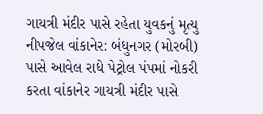ગાયત્રી મંદીર પાસે રહેતા યુવકનું મૃત્યુ નીપજેલ વાંકાનેર: બંધુનગર (મોરબી) પાસે આવેલ રાધે પેટ્રોલ પંપમાં નોકરી કરતા વાંકાનેર ગાયત્રી મંદીર પાસે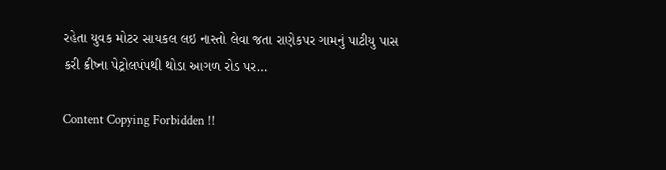રહેતા યુવક મોટર સાયકલ લઇ નાસ્તો લેવા જતા રાણેકપર ગામનું પાટીયુ પાસ કરી ક્રીષ્ના પેટ્રોલપંપથી થોડા આગળ રોડ પર…

Content Copying Forbidden !!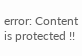error: Content is protected !!